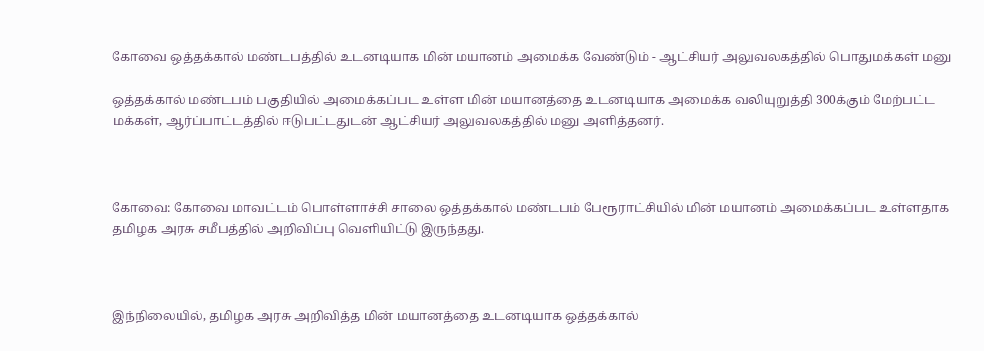கோவை ஒத்தக்கால் மண்டபத்தில் உடனடியாக மின் மயானம் அமைக்க வேண்டும் - ஆட்சியர் அலுவலகத்தில் பொதுமக்கள் மனு

ஒத்தக்கால் மண்டபம் பகுதியில் அமைக்கப்பட உள்ள மின் மயானத்தை உடனடியாக அமைக்க வலியுறுத்தி 300க்கும் மேற்பட்ட மக்கள், ஆர்ப்பாட்டத்தில் ஈடுபட்டதுடன் ஆட்சியர் அலுவலகத்தில் மனு அளித்தனர்.



கோவை: கோவை மாவட்டம் பொள்ளாச்சி சாலை ஒத்தக்கால் மண்டபம் பேரூராட்சியில் மின் மயானம் அமைக்கப்பட உள்ளதாக தமிழக அரசு சமீபத்தில் அறிவிப்பு வெளியிட்டு இருந்தது.



இந்நிலையில், தமிழக அரசு அறிவித்த மின் மயானத்தை உடனடியாக ஒத்தக்கால்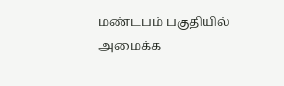மண்டபம் பகுதியில் அமைக்க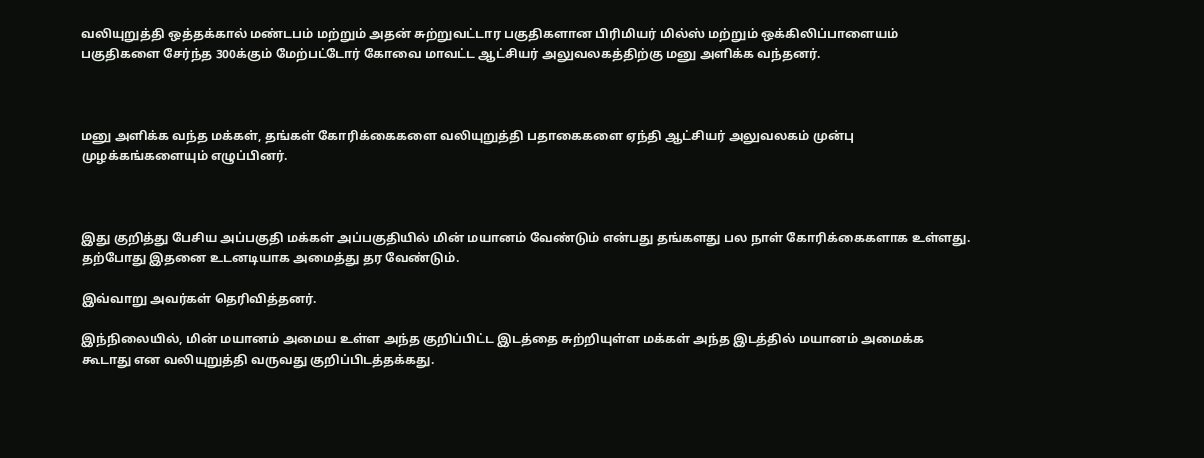வலியுறுத்தி ஒத்தக்கால் மண்டபம் மற்றும் அதன் சுற்றுவட்டார பகுதிகளான பிரிமியர் மில்ஸ் மற்றும் ஒக்கிலிப்பாளையம் பகுதிகளை சேர்ந்த 300க்கும் மேற்பட்டோர் கோவை மாவட்ட ஆட்சியர் அலுவலகத்திற்கு மனு அளிக்க வந்தனர்.



மனு அளிக்க வந்த மக்கள், தங்கள் கோரிக்கைகளை வலியுறுத்தி பதாகைகளை ஏந்தி ஆட்சியர் அலுவலகம் முன்பு முழக்கங்களையும் எழுப்பினர்.



இது குறித்து பேசிய அப்பகுதி மக்கள் அப்பகுதியில் மின் மயானம் வேண்டும் என்பது தங்களது பல நாள் கோரிக்கைகளாக உள்ளது. தற்போது இதனை உடனடியாக அமைத்து தர வேண்டும்.

இவ்வாறு அவர்கள் தெரிவித்தனர்.

இந்நிலையில், மின் மயானம் அமைய உள்ள அந்த குறிப்பிட்ட இடத்தை சுற்றியுள்ள மக்கள் அந்த இடத்தில் மயானம் அமைக்க கூடாது என வலியுறுத்தி வருவது குறிப்பிடத்தக்கது.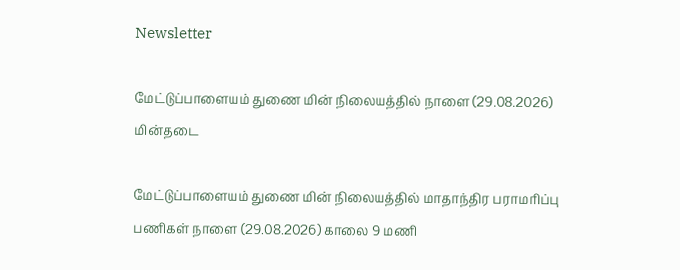Newsletter

மேட்டுப்பாளையம் துணை மின் நிலையத்தில் நாளை (29.08.2026) மின்தடை

மேட்டுப்பாளையம் துணை மின் நிலையத்தில் மாதாந்திர பராமரிப்பு பணிகள் நாளை (29.08.2026) காலை 9 மணி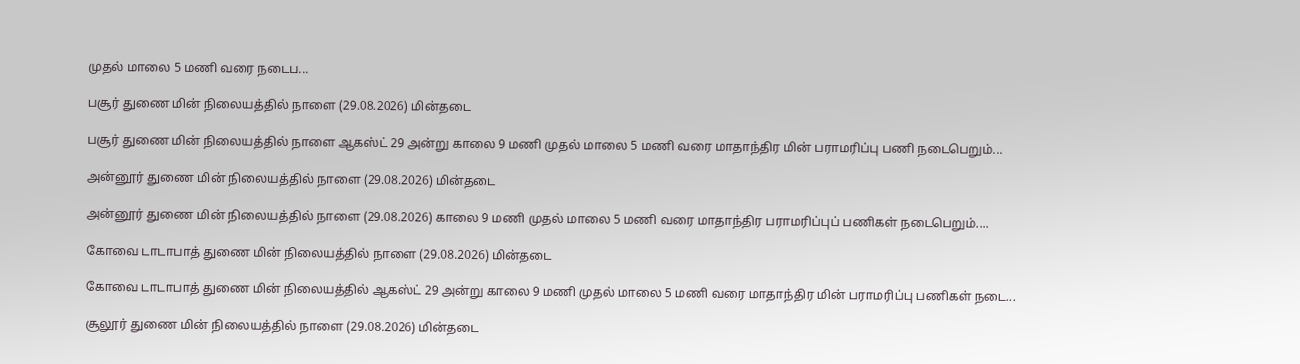முதல் மாலை 5 மணி வரை நடைப...

பசூர் துணை மின் நிலையத்தில் நாளை (29.08.2026) மின்தடை

பசூர் துணை மின் நிலையத்தில் நாளை ஆகஸ்ட் 29 அன்று காலை 9 மணி முதல் மாலை 5 மணி வரை மாதாந்திர மின் பராமரிப்பு பணி நடைபெறும்...

அன்னூர் துணை மின் நிலையத்தில் நாளை (29.08.2026) மின்தடை

அன்னூர் துணை மின் நிலையத்தில் நாளை (29.08.2026) காலை 9 மணி முதல் மாலை 5 மணி வரை மாதாந்திர பராமரிப்புப் பணிகள் நடைபெறும்....

கோவை டாடாபாத் துணை மின் நிலையத்தில் நாளை (29.08.2026) மின்தடை

கோவை டாடாபாத் துணை மின் நிலையத்தில் ஆகஸ்ட் 29 அன்று காலை 9 மணி முதல் மாலை 5 மணி வரை மாதாந்திர மின் பராமரிப்பு பணிகள் நடை...

சூலூர் துணை மின் நிலையத்தில் நாளை (29.08.2026) மின்தடை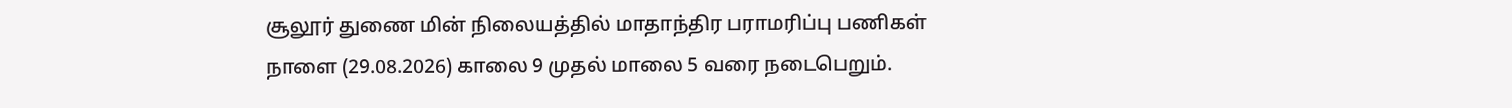சூலூர் துணை மின் நிலையத்தில் மாதாந்திர பராமரிப்பு பணிகள் நாளை (29.08.2026) காலை 9 முதல் மாலை 5 வரை நடைபெறும்.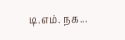டி.எம். நக...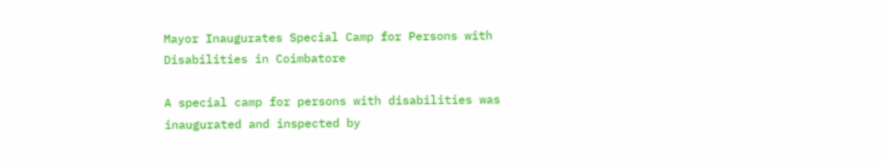Mayor Inaugurates Special Camp for Persons with Disabilities in Coimbatore

A special camp for persons with disabilities was inaugurated and inspected by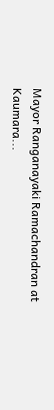Mayor Ranganayaki Ramachandran at Kaumara...